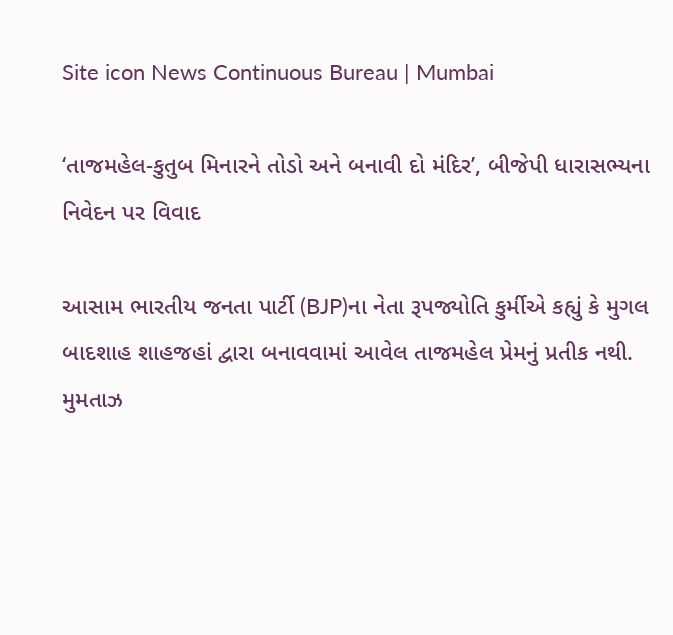Site icon News Continuous Bureau | Mumbai

‘તાજમહેલ-કુતુબ મિનારને તોડો અને બનાવી દો મંદિર’, બીજેપી ધારાસભ્યના નિવેદન પર વિવાદ

આસામ ભારતીય જનતા પાર્ટી (BJP)ના નેતા રૂપજ્યોતિ કુર્મીએ કહ્યું કે મુગલ બાદશાહ શાહજહાં દ્વારા બનાવવામાં આવેલ તાજમહેલ પ્રેમનું પ્રતીક નથી. મુમતાઝ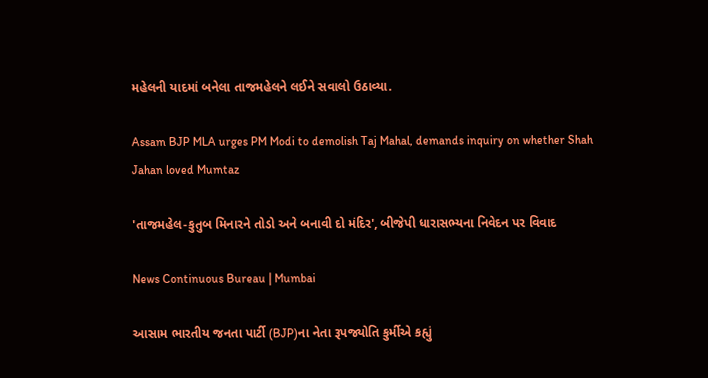મહેલની યાદમાં બનેલા તાજમહેલને લઈને સવાલો ઉઠાવ્યા.

Assam BJP MLA urges PM Modi to demolish Taj Mahal, demands inquiry on whether Shah Jahan loved Mumtaz

'તાજમહેલ-કુતુબ મિનારને તોડો અને બનાવી દો મંદિર', બીજેપી ધારાસભ્યના નિવેદન પર વિવાદ

News Continuous Bureau | Mumbai

આસામ ભારતીય જનતા પાર્ટી (BJP)ના નેતા રૂપજ્યોતિ કુર્મીએ કહ્યું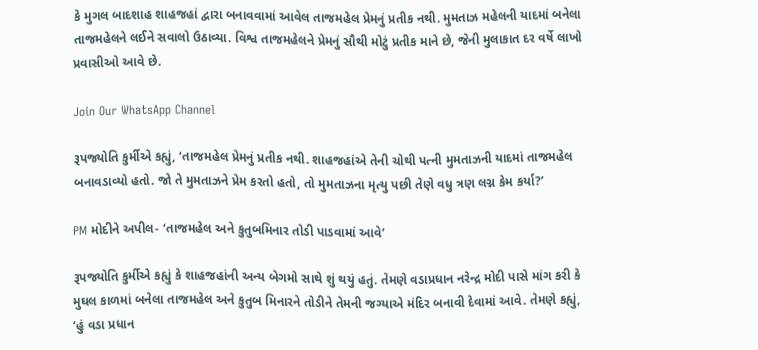કે મુગલ બાદશાહ શાહજહાં દ્વારા બનાવવામાં આવેલ તાજમહેલ પ્રેમનું પ્રતીક નથી. મુમતાઝ મહેલની યાદમાં બનેલા તાજમહેલને લઈને સવાલો ઉઠાવ્યા. વિશ્વ તાજમહેલને પ્રેમનું સૌથી મોટું પ્રતીક માને છે, જેની મુલાકાત દર વર્ષે લાખો પ્રવાસીઓ આવે છે.

Join Our WhatsApp Channel

રૂપજ્યોતિ કુર્મીએ કહ્યું, ‘તાજમહેલ પ્રેમનું પ્રતીક નથી. શાહજહાંએ તેની ચોથી પત્ની મુમતાઝની યાદમાં તાજમહેલ બનાવડાવ્યો હતો. જો તે મુમતાઝને પ્રેમ કરતો હતો, તો મુમતાઝના મૃત્યુ પછી તેણે વધુ ત્રણ લગ્ન કેમ કર્યા?’

PM મોદીને અપીલ- ‘તાજમહેલ અને કુતુબમિનાર તોડી પાડવામાં આવે’

રૂપજ્યોતિ કુર્મીએ કહ્યું કે શાહજહાંની અન્ય બેગમો સાથે શું થયું હતું. તેમણે વડાપ્રધાન નરેન્દ્ર મોદી પાસે માંગ કરી કે મુઘલ કાળમાં બનેલા તાજમહેલ અને કુતુબ મિનારને તોડીને તેમની જગ્યાએ મંદિર બનાવી દેવામાં આવે. તેમણે કહ્યું, ‘હું વડા પ્રધાન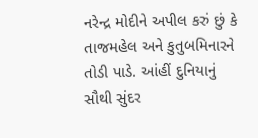નરેન્દ્ર મોદીને અપીલ કરું છું કે તાજમહેલ અને કુતુબમિનારને તોડી પાડે. આંહીં દુનિયાનું સૌથી સુંદર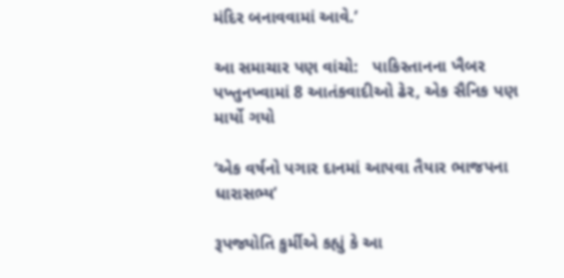મંદિર બનાવવામાં આવે.’

આ સમાચાર પણ વાંચો:   પાકિસ્તાનના ખૈબર પખ્તુનખ્વામાં 8 આતંકવાદીઓ ઢેર, એક સૈનિક પણ માર્યો ગયો

‘એક વર્ષનો પગાર દાનમાં આપવા તૈયાર ભાજપના ધારાસભ્ય’

રૂપજ્યોતિ કુર્મીએ કહ્યું કે આ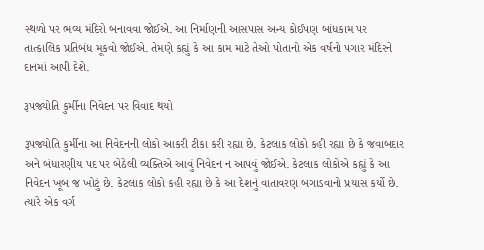સ્થળો પર ભવ્ય મંદિરો બનાવવા જોઈએ. આ નિર્માણની આસપાસ અન્ય કોઈપણ બાંધકામ પર તાત્કાલિક પ્રતિબંધ મૂકવો જોઈએ. તેમણે કહ્યું કે આ કામ માટે તેઓ પોતાનો એક વર્ષનો પગાર મંદિરને દાનમાં આપી દેશે.

રૂપજ્યોતિ કુર્મીના નિવેદન પર વિવાદ થયો

રૂપજ્યોતિ કુર્મીના આ નિવેદનની લોકો આકરી ટીકા કરી રહ્યા છે. કેટલાક લોકો કહી રહ્યા છે કે જવાબદાર અને બંધારણીય પદ પર બેઠેલી વ્યક્તિએ આવું નિવેદન ન આપવું જોઈએ. કેટલાક લોકોએ કહ્યું કે આ નિવેદન ખૂબ જ ખોટું છે. કેટલાક લોકો કહી રહ્યા છે કે આ દેશનું વાતાવરણ બગાડવાનો પ્રયાસ કર્યો છે. ત્યારે એક વર્ગ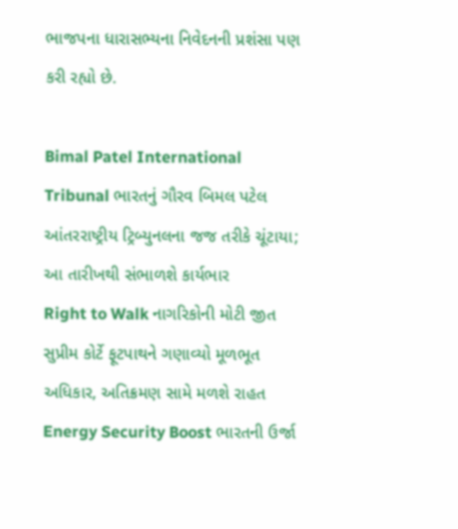ભાજપના ધારાસભ્યના નિવેદનની પ્રશંસા પણ કરી રહ્યો છે.

Bimal Patel International Tribunal ભારતનું ગૌરવ બિમલ પટેલ આંતરરાષ્ટ્રીય ટ્રિબ્યુનલના જજ તરીકે ચૂંટાયા; આ તારીખથી સંભાળશે કાર્યભાર
Right to Walk નાગરિકોની મોટી જીત સુપ્રીમ કોર્ટે ફૂટપાથને ગણાવ્યો મૂળભૂત અધિકાર, અતિક્રમણ સામે મળશે રાહત
Energy Security Boost ભારતની ઉર્જા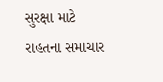સુરક્ષા માટે રાહતના સમાચાર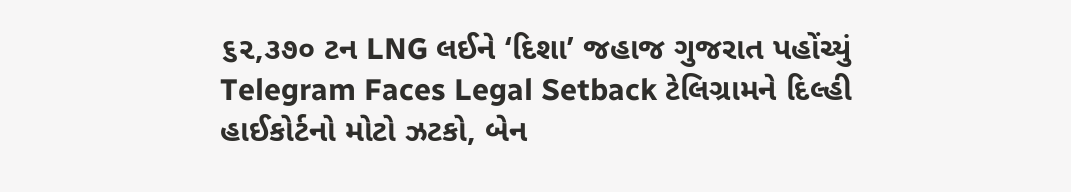૬૨,૩૭૦ ટન LNG લઈને ‘દિશા’ જહાજ ગુજરાત પહોંચ્યું
Telegram Faces Legal Setback ટેલિગ્રામને દિલ્હી હાઈકોર્ટનો મોટો ઝટકો, બેન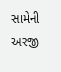સામેની અરજી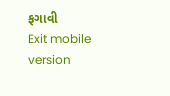ફગાવી
Exit mobile version